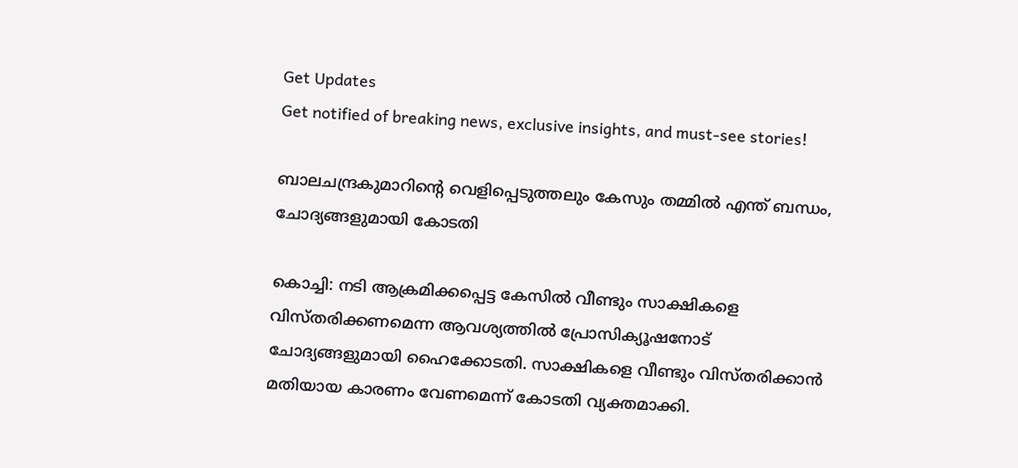Get Updates
Get notified of breaking news, exclusive insights, and must-see stories!

ബാലചന്ദ്രകുമാറിന്റെ വെളിപ്പെടുത്തലും കേസും തമ്മില്‍ എന്ത് ബന്ധം, ചോദ്യങ്ങളുമായി കോടതി

കൊച്ചി: നടി ആക്രമിക്കപ്പെട്ട കേസില്‍ വീണ്ടും സാക്ഷികളെ വിസ്തരിക്കണമെന്ന ആവശ്യത്തില്‍ പ്രോസിക്യൂഷനോട് ചോദ്യങ്ങളുമായി ഹൈക്കോടതി. സാക്ഷികളെ വീണ്ടും വിസ്തരിക്കാന്‍ മതിയായ കാരണം വേണമെന്ന് കോടതി വ്യക്തമാക്കി.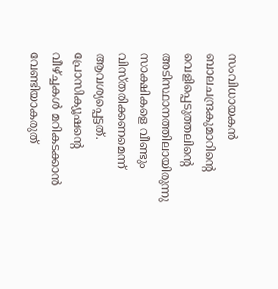സംവിധായകന്‍ ബാലചന്ദ്രകുമാറിന്റെ വെളിപ്പെടുത്തലിന്റെ അടിസ്ഥാനത്തിലായിരുന്നു സാക്ഷികളെ വീണ്ടും വിസ്തരിക്കണമെന്ന് ആവശ്യപ്പെട്ടത്. പ്രോസിക്യൂഷന്റെ വീഴ്ച്ചകള്‍ മറികടക്കാന്‍ വേണ്ടിയാകരുത്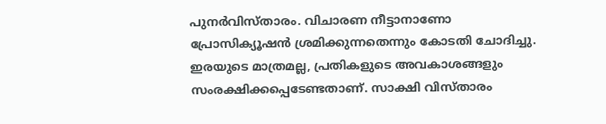പുനര്‍വിസ്താരം. വിചാരണ നീട്ടാനാണോ പ്രോസിക്യൂഷന്‍ ശ്രമിക്കുന്നതെന്നും കോടതി ചോദിച്ചു. ഇരയുടെ മാത്രമല്ല, പ്രതികളുടെ അവകാശങ്ങളും സംരക്ഷിക്കപ്പെടേണ്ടതാണ്. സാക്ഷി വിസ്താരം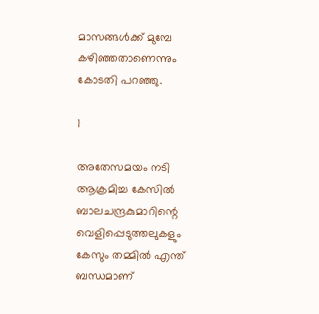മാസങ്ങള്‍ക്ക് മുമ്പേ കഴിഞ്ഞതാണെന്നും കോടതി പറഞ്ഞു.

1

അതേസമയം നടി ആക്രമിച്ച കേസില്‍ ബാലചന്ദ്രകുമാറിന്റെ വെളിപ്പെടുത്തലുകളും കേസും തമ്മില്‍ എന്ത് ബന്ധമാണ്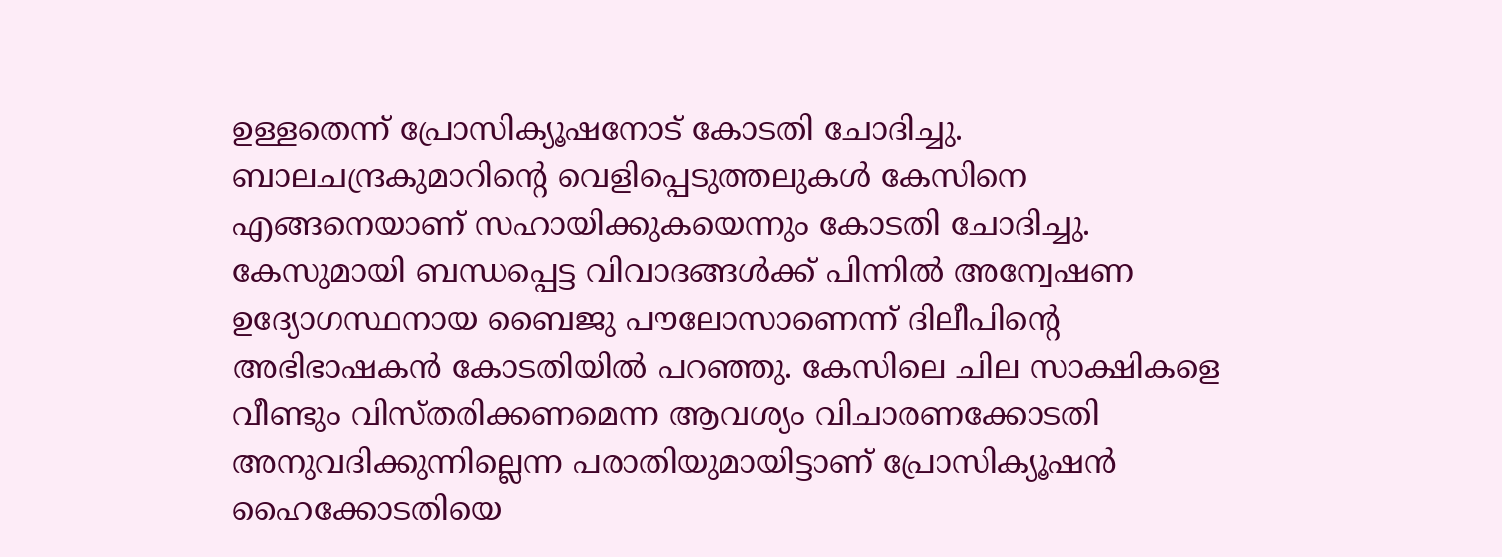ഉള്ളതെന്ന് പ്രോസിക്യൂഷനോട് കോടതി ചോദിച്ചു. ബാലചന്ദ്രകുമാറിന്റെ വെളിപ്പെടുത്തലുകള്‍ കേസിനെ എങ്ങനെയാണ് സഹായിക്കുകയെന്നും കോടതി ചോദിച്ചു. കേസുമായി ബന്ധപ്പെട്ട വിവാദങ്ങള്‍ക്ക് പിന്നില്‍ അന്വേഷണ ഉദ്യോഗസ്ഥനായ ബൈജു പൗലോസാണെന്ന് ദിലീപിന്റെ അഭിഭാഷകന്‍ കോടതിയില്‍ പറഞ്ഞു. കേസിലെ ചില സാക്ഷികളെ വീണ്ടും വിസ്തരിക്കണമെന്ന ആവശ്യം വിചാരണക്കോടതി അനുവദിക്കുന്നില്ലെന്ന പരാതിയുമായിട്ടാണ് പ്രോസിക്യൂഷന്‍ ഹൈക്കോടതിയെ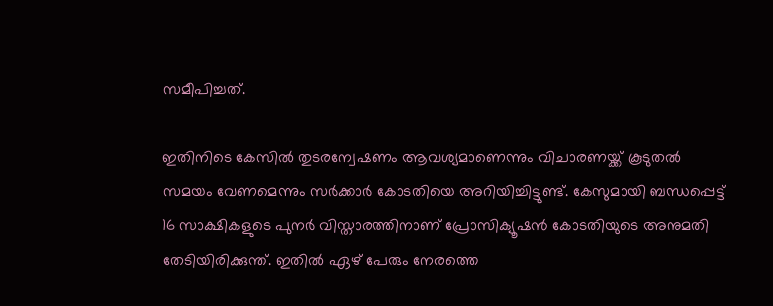സമീപിച്ചത്.

ഇതിനിടെ കേസില്‍ തുടരന്വേഷണം ആവശ്യമാണെന്നും വിചാരണയ്ക്ക് കൂടുതല്‍ സമയം വേണമെന്നും സര്‍ക്കാര്‍ കോടതിയെ അറിയിച്ചിട്ടുണ്ട്. കേസുമായി ബന്ധപ്പെട്ട് 16 സാക്ഷികളുടെ പുനര്‍ വിസ്താരത്തിനാണ് പ്രോസിക്യൂഷന്‍ കോടതിയുടെ അനുമതി തേടിയിരിക്കുന്ത്. ഇതില്‍ ഏഴ് പേരും നേരത്തെ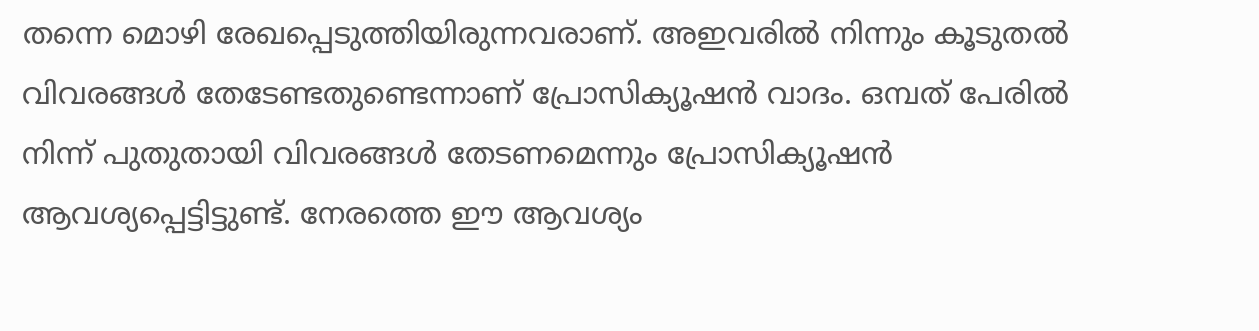തന്നെ മൊഴി രേഖപ്പെടുത്തിയിരുന്നവരാണ്. അഇവരില്‍ നിന്നും കൂടുതല്‍ വിവരങ്ങള്‍ തേടേണ്ടതുണ്ടെന്നാണ് പ്രോസിക്യൂഷന്‍ വാദം. ഒമ്പത് പേരില്‍ നിന്ന് പുതുതായി വിവരങ്ങള്‍ തേടണമെന്നും പ്രോസിക്യൂഷന്‍ ആവശ്യപ്പെട്ടിട്ടുണ്ട്. നേരത്തെ ഈ ആവശ്യം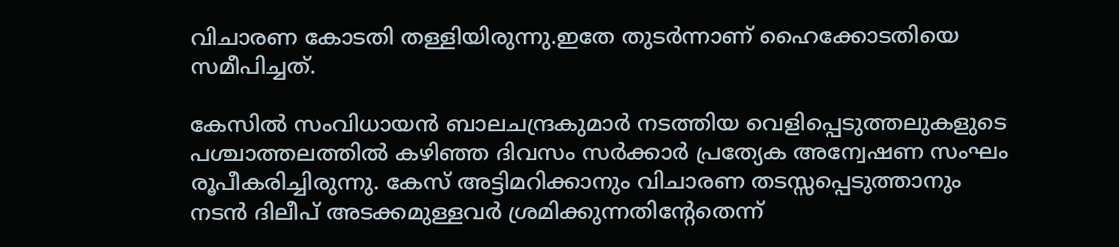വിചാരണ കോടതി തള്ളിയിരുന്നു.ഇതേ തുടര്‍ന്നാണ് ഹൈക്കോടതിയെ സമീപിച്ചത്.

കേസില്‍ സംവിധായന്‍ ബാലചന്ദ്രകുമാര്‍ നടത്തിയ വെളിപ്പെടുത്തലുകളുടെ പശ്ചാത്തലത്തില്‍ കഴിഞ്ഞ ദിവസം സര്‍ക്കാര്‍ പ്രത്യേക അന്വേഷണ സംഘം രൂപീകരിച്ചിരുന്നു. കേസ് അട്ടിമറിക്കാനും വിചാരണ തടസ്സപ്പെടുത്താനും നടന്‍ ദിലീപ് അടക്കമുള്ളവര്‍ ശ്രമിക്കുന്നതിന്റേതെന്ന്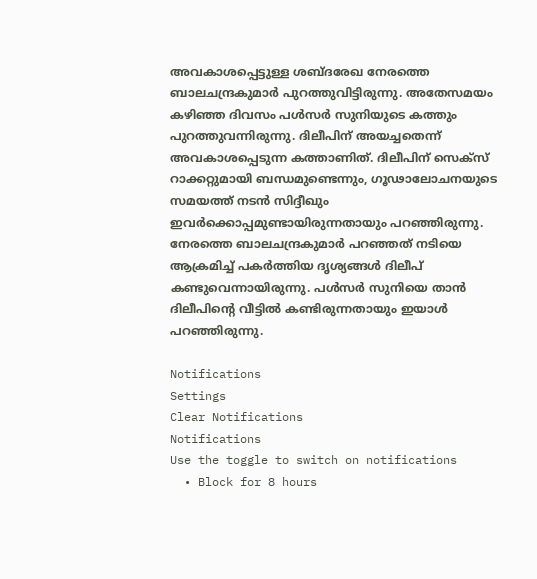അവകാശപ്പെട്ടുള്ള ശബ്ദരേഖ നേരത്തെ ബാലചന്ദ്രകുമാര്‍ പുറത്തുവിട്ടിരുന്നു. അതേസമയം കഴിഞ്ഞ ദിവസം പള്‍സര്‍ സുനിയുടെ കത്തും പുറത്തുവന്നിരുന്നു. ദിലീപിന് അയച്ചതെന്ന് അവകാശപ്പെടുന്ന കത്താണിത്. ദിലീപിന് സെക്‌സ് റാക്കറ്റുമായി ബന്ധമുണ്ടെന്നും, ഗൂഢാലോചനയുടെ സമയത്ത് നടന്‍ സിദ്ദീഖും ഇവര്‍ക്കൊപ്പമുണ്ടായിരുന്നതായും പറഞ്ഞിരുന്നു. നേരത്തെ ബാലചന്ദ്രകുമാര്‍ പറഞ്ഞത് നടിയെ ആക്രമിച്ച് പകര്‍ത്തിയ ദൃശ്യങ്ങള്‍ ദിലീപ് കണ്ടുവെന്നായിരുന്നു. പള്‍സര്‍ സുനിയെ താന്‍ ദിലീപിന്റെ വീട്ടില്‍ കണ്ടിരുന്നതായും ഇയാള്‍ പറഞ്ഞിരുന്നു.

Notifications
Settings
Clear Notifications
Notifications
Use the toggle to switch on notifications
  • Block for 8 hours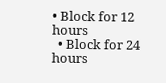• Block for 12 hours
  • Block for 24 hours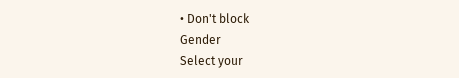• Don't block
Gender
Select your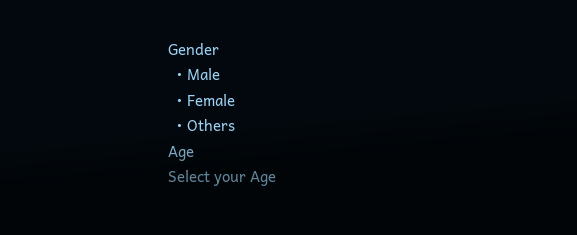Gender
  • Male
  • Female
  • Others
Age
Select your Age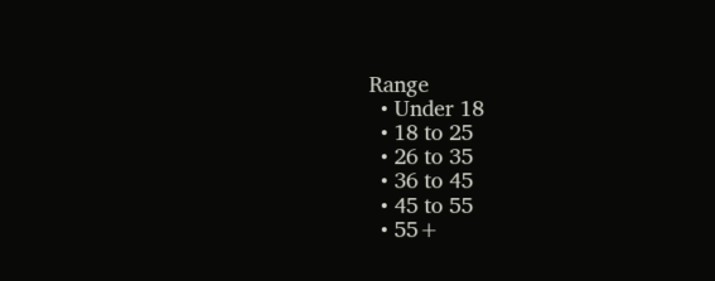Range
  • Under 18
  • 18 to 25
  • 26 to 35
  • 36 to 45
  • 45 to 55
  • 55+